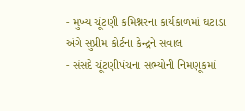- મુખ્ય ચૂંટણી કમિશ્નરના કાર્યકાળમાં ઘટાડા અંગે સુપ્રીમ કોર્ટના કેન્દ્રને સવાલ
- સંસદે ચૂંટણીપંચના સભ્યોની નિમણૂકમાં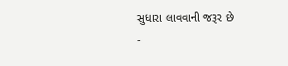સુધારા લાવવાની જરૂર છે
-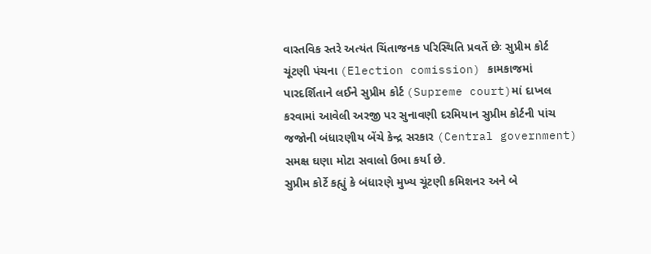વાસ્તવિક સ્તરે અત્યંત ચિંતાજનક પરિસ્થિતિ પ્રવર્તે છેઃ સુપ્રીમ કોર્ટ
ચૂંટણી પંચના (Election comission) કામકાજમાં પારદર્શિતાને લઈને સુપ્રીમ કોર્ટ (Supreme court)માં દાખલ કરવામાં આવેલી અરજી પર સુનાવણી દરમિયાન સુપ્રીમ કોર્ટની પાંચ જજોની બંધારણીય બેંચે કેન્દ્ર સરકાર (Central government) સમક્ષ ઘણા મોટા સવાલો ઉભા કર્યા છે.
સુપ્રીમ કોર્ટે કહ્યું કે બંધારણે મુખ્ય ચૂંટણી કમિશનર અને બે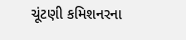ચૂંટણી કમિશનરના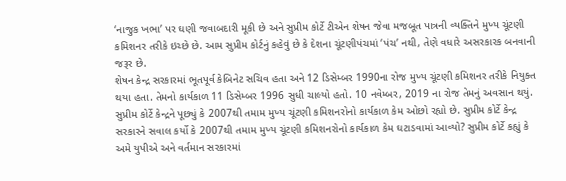‘નાજુક ખભા’ પર ઘણી જવાબદારી મૂકી છે અને સુપ્રીમ કોર્ટે ટીએન શેષન જેવા મજબૂત પાત્રની વ્યક્તિને મુખ્ય ચૂંટણી કમિશનર તરીકે ઇચ્છે છે. આમ સુપ્રીમ કોર્ટનું કહેવું છે કે દેશના ચૂંટણીપંચમાં ‘પંચ’ નથી, તેણે વધારે અસરકારક બનવાની જરૂર છે.
શેષન કેન્દ્ર સરકારમાં ભૂતપૂર્વ કેબિનેટ સચિવ હતા અને 12 ડિસેમ્બર 1990ના રોજ મુખ્ય ચૂંટણી કમિશનર તરીકે નિયુક્ત થયા હતા. તેમનો કાર્યકાળ 11 ડિસેમ્બર 1996 સુધી ચાલ્યો હતો. 10 નવેમ્બર, 2019 ના રોજ તેમનું અવસાન થયું.
સુપ્રીમ કોર્ટે કેન્દ્રને પૂછ્યું કે 2007થી તમામ મુખ્ય ચૂંટણી કમિશનરોનો કાર્યકાળ કેમ ઓછો રહ્યો છે. સુપ્રીમ કોર્ટે કેન્દ્ર સરકારને સવાલ કર્યો કે 2007થી તમામ મુખ્ય ચૂંટણી કમિશનરોનો કાર્યકાળ કેમ ઘટાડવામાં આવ્યો? સુપ્રીમ કોર્ટે કહ્યું કે અમે યુપીએ અને વર્તમાન સરકારમાં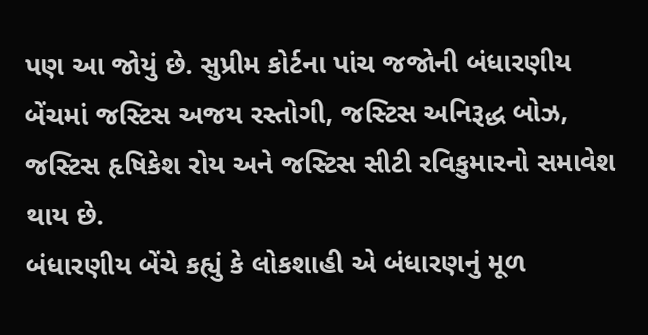પણ આ જોયું છે. સુપ્રીમ કોર્ટના પાંચ જજોની બંધારણીય બેંચમાં જસ્ટિસ અજય રસ્તોગી, જસ્ટિસ અનિરૂદ્ધ બોઝ, જસ્ટિસ હૃષિકેશ રોય અને જસ્ટિસ સીટી રવિકુમારનો સમાવેશ થાય છે.
બંધારણીય બેંચે કહ્યું કે લોકશાહી એ બંધારણનું મૂળ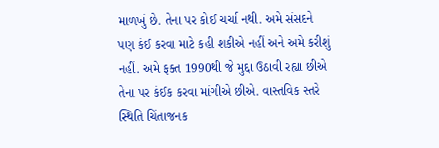માળખું છે. તેના પર કોઈ ચર્ચા નથી. અમે સંસદને પણ કંઈ કરવા માટે કહી શકીએ નહીં અને અમે કરીશું નહીં. અમે ફક્ત 1990થી જે મુદ્દા ઉઠાવી રહ્યા છીએ તેના પર કંઈક કરવા માંગીએ છીએ. વાસ્તવિક સ્તરે સ્થિતિ ચિંતાજનક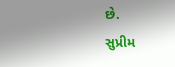છે.
સુપ્રીમ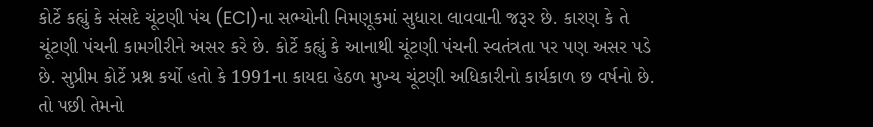કોર્ટે કહ્યું કે સંસદે ચૂંટણી પંચ (ECI)ના સભ્યોની નિમણૂકમાં સુધારા લાવવાની જરૂર છે. કારણ કે તે ચૂંટણી પંચની કામગીરીને અસર કરે છે. કોર્ટે કહ્યું કે આનાથી ચૂંટણી પંચની સ્વતંત્રતા પર પણ અસર પડે છે. સુપ્રીમ કોર્ટે પ્રશ્ન કર્યો હતો કે 1991ના કાયદા હેઠળ મુખ્ય ચૂંટણી અધિકારીનો કાર્યકાળ છ વર્ષનો છે. તો પછી તેમનો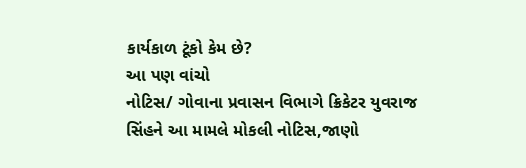કાર્યકાળ ટૂંકો કેમ છે?
આ પણ વાંચો
નોટિસ/ ગોવાના પ્રવાસન વિભાગે ક્રિકેટર યુવરાજ સિંહને આ મામલે મોકલી નોટિસ,જાણો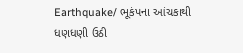Earthquake/ ભૂકંપના આંચકાથી ધણધણી ઉઠી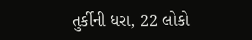તુર્કીની ધરા, 22 લોકો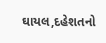ઘાયલ,દહેશતનો